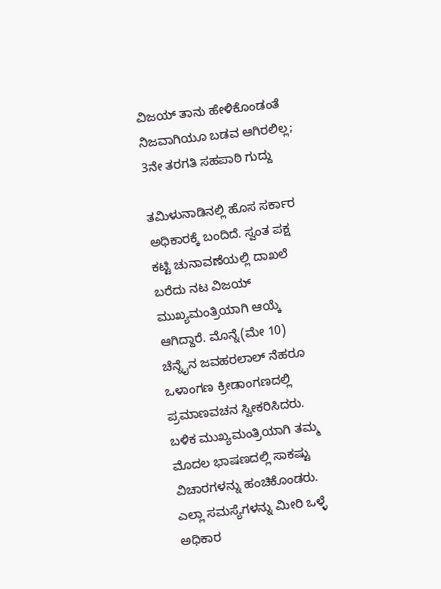ವಿಜಯ್ ತಾನು ಹೇಳಿಕೊಂಡಂತೆ ನಿಜವಾಗಿಯೂ ಬಡವ ಆಗಿರಲಿಲ್ಲ; 3ನೇ ತರಗತಿ ಸಹಪಾಠಿ ಗುದ್ದು

ತಮಿಳುನಾಡಿನಲ್ಲಿ ಹೊಸ ಸರ್ಕಾರ ಅಧಿಕಾರಕ್ಕೆ ಬಂದಿದೆ. ಸ್ವಂತ ಪಕ್ಷ ಕಟ್ಟಿ ಚುನಾವಣೆಯಲ್ಲಿ ದಾಖಲೆ ಬರೆದು ನಟ ವಿಜಯ್ ಮುಖ್ಯಮಂತ್ರಿಯಾಗಿ ಆಯ್ಕೆ ಆಗಿದ್ದಾರೆ. ಮೊನ್ನೆ(ಮೇ 10) ಚೆನ್ನೈನ ಜವಹರಲಾಲ್ ನೆಹರೂ ಒಳಾಂಗಣ ಕ್ರೀಡಾಂಗಣದಲ್ಲಿ ಪ್ರಮಾಣವಚನ ಸ್ವೀಕರಿಸಿದರು. ಬಳಿಕ ಮುಖ್ಯಮಂತ್ರಿಯಾಗಿ ತಮ್ಮ ಮೊದಲ ಭಾಷಣದಲ್ಲಿ ಸಾಕಷ್ಟು ವಿಚಾರಗಳನ್ನು ಹಂಚಿಕೊಂಡರು. ಎಲ್ಲಾ ಸಮಸ್ಯೆಗಳನ್ನು ಮೀರಿ ಒಳ್ಳೆ ಅಧಿಕಾರ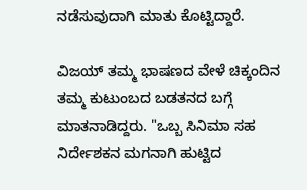ನಡೆಸುವುದಾಗಿ ಮಾತು ಕೊಟ್ಟಿದ್ದಾರೆ.

ವಿಜಯ್ ತಮ್ಮ ಭಾಷಣದ ವೇಳೆ ಚಿಕ್ಕಂದಿನ ತಮ್ಮ ಕುಟುಂಬದ ಬಡತನದ ಬಗ್ಗೆ ಮಾತನಾಡಿದ್ದರು. "ಒಬ್ಬ ಸಿನಿಮಾ ಸಹ ನಿರ್ದೇಶಕನ ಮಗನಾಗಿ ಹುಟ್ಟಿದ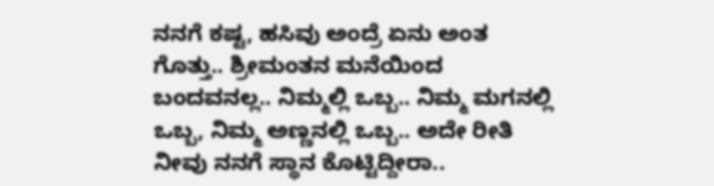ನನಗೆ ಕಷ್ಟ, ಹಸಿವು ಅಂದ್ರೆ ಏನು ಅಂತ ಗೊತ್ತು.. ಶ್ರೀಮಂತನ ಮನೆಯಿಂದ ಬಂದವನಲ್ಲ.. ನಿಮ್ಮಲ್ಲಿ ಒಬ್ಬ.. ನಿಮ್ಮ ಮಗನಲ್ಲಿ ಒಬ್ಬ, ನಿಮ್ಮ ಅಣ್ಣನಲ್ಲಿ ಒಬ್ಬ.. ಅದೇ ರೀತಿ ನೀವು ನನಗೆ ಸ್ಥಾನ ಕೊಟ್ಟಿದ್ದೀರಾ..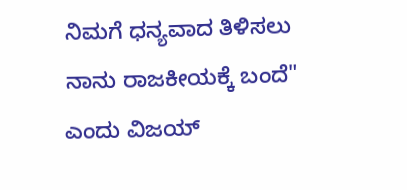ನಿಮಗೆ ಧನ್ಯವಾದ ತಿಳಿಸಲು ನಾನು ರಾಜಕೀಯಕ್ಕೆ ಬಂದೆ" ಎಂದು ವಿಜಯ್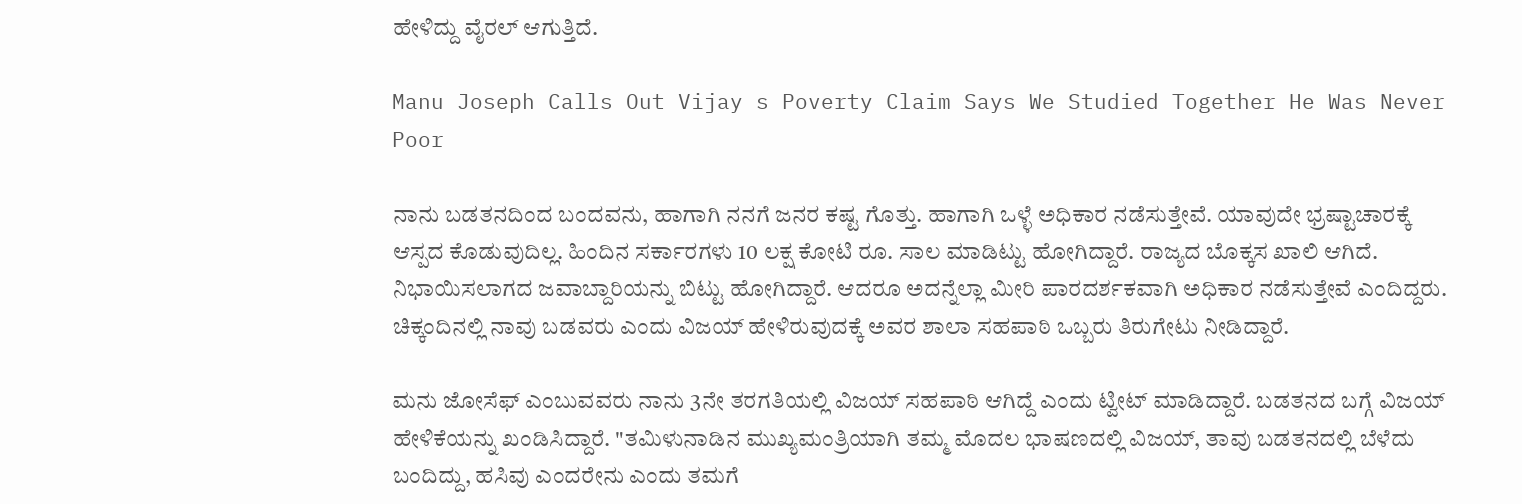ಹೇಳಿದ್ದು ವೈರಲ್ ಆಗುತ್ತಿದೆ.

Manu Joseph Calls Out Vijay s Poverty Claim Says We Studied Together He Was Never Poor

ನಾನು ಬಡತನದಿಂದ ಬಂದವನು, ಹಾಗಾಗಿ ನನಗೆ ಜನರ ಕಷ್ಟ ಗೊತ್ತು. ಹಾಗಾಗಿ ಒಳ್ಳೆ ಅಧಿಕಾರ ನಡೆಸುತ್ತೇವೆ. ಯಾವುದೇ ಭ್ರಷ್ಟಾಚಾರಕ್ಕೆ ಆಸ್ಪದ ಕೊಡುವುದಿಲ್ಲ. ಹಿಂದಿನ ಸರ್ಕಾರಗಳು 10 ಲಕ್ಷ ಕೋಟಿ ರೂ. ಸಾಲ ಮಾಡಿಟ್ಟು ಹೋಗಿದ್ದಾರೆ. ರಾಜ್ಯದ ಬೊಕ್ಕಸ ಖಾಲಿ ಆಗಿದೆ. ನಿಭಾಯಿಸಲಾಗದ ಜವಾಬ್ದಾರಿಯನ್ನು ಬಿಟ್ಟು ಹೋಗಿದ್ದಾರೆ. ಆದರೂ ಅದನ್ನೆಲ್ಲಾ ಮೀರಿ ಪಾರದರ್ಶಕವಾಗಿ ಅಧಿಕಾರ ನಡೆಸುತ್ತೇವೆ ಎಂದಿದ್ದರು. ಚಿಕ್ಕಂದಿನಲ್ಲಿ ನಾವು ಬಡವರು ಎಂದು ವಿಜಯ್ ಹೇಳಿರುವುದಕ್ಕೆ ಅವರ ಶಾಲಾ ಸಹಪಾಠಿ ಒಬ್ಬರು ತಿರುಗೇಟು ನೀಡಿದ್ದಾರೆ.

ಮನು ಜೋಸೆಫ್ ಎಂಬುವವರು ನಾನು 3ನೇ ತರಗತಿಯಲ್ಲಿ ವಿಜಯ್ ಸಹಪಾಠಿ ಆಗಿದ್ದೆ ಎಂದು ಟ್ವೀಟ್ ಮಾಡಿದ್ದಾರೆ. ಬಡತನದ ಬಗ್ಗೆ ವಿಜಯ್ ಹೇಳಿಕೆಯನ್ನು ಖಂಡಿಸಿದ್ದಾರೆ. "ತಮಿಳುನಾಡಿನ ಮುಖ್ಯಮಂತ್ರಿಯಾಗಿ ತಮ್ಮ ಮೊದಲ ಭಾಷಣದಲ್ಲಿ ವಿಜಯ್, ತಾವು ಬಡತನದಲ್ಲಿ ಬೆಳೆದು ಬಂದಿದ್ದು, ಹಸಿವು ಎಂದರೇನು ಎಂದು ತಮಗೆ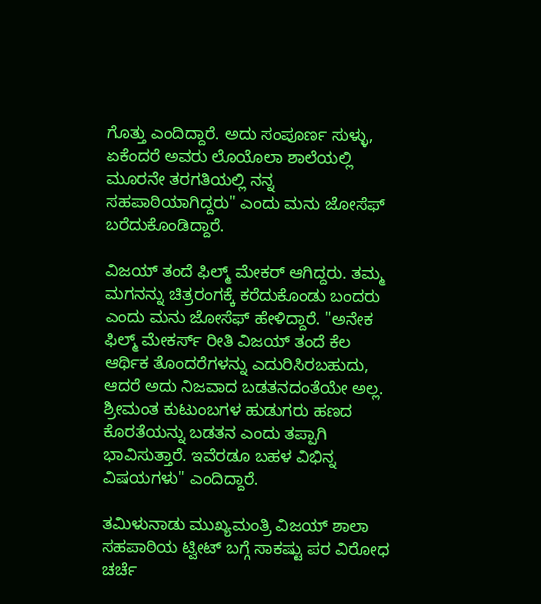ಗೊತ್ತು ಎಂದಿದ್ದಾರೆ. ಅದು ಸಂಪೂರ್ಣ ಸುಳ್ಳು, ಏಕೆಂದರೆ ಅವರು ಲೊಯೊಲಾ ಶಾಲೆಯಲ್ಲಿ ಮೂರನೇ ತರಗತಿಯಲ್ಲಿ ನನ್ನ ಸಹಪಾಠಿಯಾಗಿದ್ದರು" ಎಂದು ಮನು ಜೋಸೆಫ್ ಬರೆದುಕೊಂಡಿದ್ದಾರೆ.

ವಿಜಯ್ ತಂದೆ ಫಿಲ್ಮ್ ಮೇಕರ್ ಆಗಿದ್ದರು. ತಮ್ಮ ಮಗನನ್ನು ಚಿತ್ರರಂಗಕ್ಕೆ ಕರೆದುಕೊಂಡು ಬಂದರು ಎಂದು ಮನು ಜೋಸೆಫ್ ಹೇಳಿದ್ದಾರೆ. "ಅನೇಕ ಫಿಲ್ಮ್ ಮೇಕರ್ಸ್ ರೀತಿ ವಿಜಯ್ ತಂದೆ ಕೆಲ ಆರ್ಥಿಕ ತೊಂದರೆಗಳನ್ನು ಎದುರಿಸಿರಬಹುದು, ಆದರೆ ಅದು ನಿಜವಾದ ಬಡತನದಂತೆಯೇ ಅಲ್ಲ. ಶ್ರೀಮಂತ ಕುಟುಂಬಗಳ ಹುಡುಗರು ಹಣದ ಕೊರತೆಯನ್ನು ಬಡತನ ಎಂದು ತಪ್ಪಾಗಿ ಭಾವಿಸುತ್ತಾರೆ. ಇವೆರಡೂ ಬಹಳ ವಿಭಿನ್ನ ವಿಷಯಗಳು" ಎಂದಿದ್ದಾರೆ.

ತಮಿಳುನಾಡು ಮುಖ್ಯಮಂತ್ರಿ ವಿಜಯ್ ಶಾಲಾ ಸಹಪಾಠಿಯ ಟ್ವೀಟ್ ಬಗ್ಗೆ ಸಾಕಷ್ಟು ಪರ ವಿರೋಧ ಚರ್ಚೆ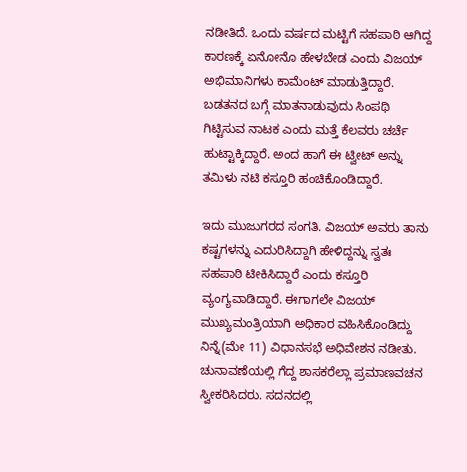ನಡೀತಿದೆ. ಒಂದು ವರ್ಷದ ಮಟ್ಟಿಗೆ ಸಹಪಾಠಿ ಆಗಿದ್ದ ಕಾರಣಕ್ಕೆ ಏನೋನೊ ಹೇಳಬೇಡ ಎಂದು ವಿಜಯ್ ಅಭಿಮಾನಿಗಳು ಕಾಮೆಂಟ್ ಮಾಡುತ್ತಿದ್ದಾರೆ. ಬಡತನದ ಬಗ್ಗೆ ಮಾತನಾಡುವುದು ಸಿಂಪಥಿ ಗಿಟ್ಟಿಸುವ ನಾಟಕ ಎಂದು ಮತ್ತೆ ಕೆಲವರು ಚರ್ಚೆ ಹುಟ್ಟಾಕ್ಕಿದ್ದಾರೆ. ಅಂದ ಹಾಗೆ ಈ ಟ್ವೀಟ್ ಅನ್ನು ತಮಿಳು ನಟಿ ಕಸ್ತೂರಿ ಹಂಚಿಕೊಂಡಿದ್ದಾರೆ.

ಇದು ಮುಜುಗರದ ಸಂಗತಿ. ವಿಜಯ್ ಅವರು ತಾನು ಕಷ್ಟಗಳನ್ನು ಎದುರಿಸಿದ್ದಾಗಿ ಹೇಳಿದ್ದನ್ನು ಸ್ವತಃ ಸಹಪಾಠಿ ಟೀಕಿಸಿದ್ದಾರೆ ಎಂದು ಕಸ್ತೂರಿ ವ್ಯಂಗ್ಯವಾಡಿದ್ದಾರೆ. ಈಗಾಗಲೇ ವಿಜಯ್ ಮುಖ್ಯಮಂತ್ರಿಯಾಗಿ ಅಧಿಕಾರ ವಹಿಸಿಕೊಂಡಿದ್ದು ನಿನ್ನೆ(ಮೇ 11) ವಿಧಾನಸಭೆ ಅಧಿವೇಶನ ನಡೀತು. ಚುನಾವಣೆಯಲ್ಲಿ ಗೆದ್ದ ಶಾಸಕರೆಲ್ಲಾ ಪ್ರಮಾಣವಚನ ಸ್ವೀಕರಿಸಿದರು. ಸದನದಲ್ಲಿ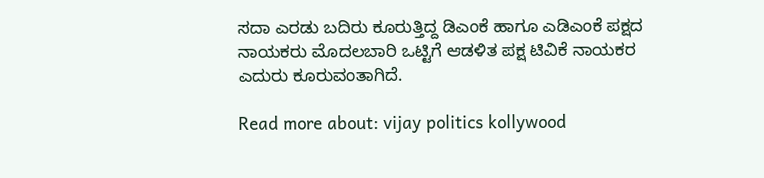ಸದಾ ಎರಡು ಬದಿರು ಕೂರುತ್ತಿದ್ದ ಡಿಎಂಕೆ ಹಾಗೂ ಎಡಿಎಂಕೆ ಪಕ್ಷದ ನಾಯಕರು ಮೊದಲಬಾರಿ ಒಟ್ಟಿಗೆ ಆಡಳಿತ ಪಕ್ಷ ಟಿವಿಕೆ ನಾಯಕರ ಎದುರು ಕೂರುವಂತಾಗಿದೆ.

Read more about: vijay politics kollywood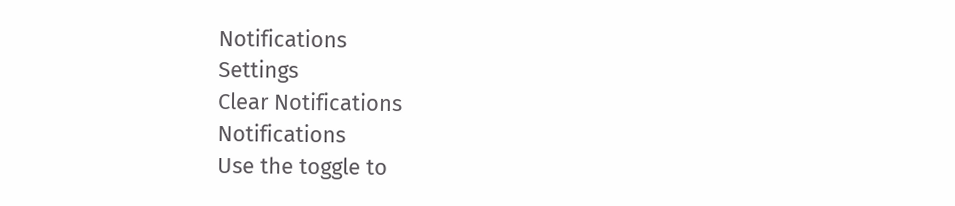Notifications
Settings
Clear Notifications
Notifications
Use the toggle to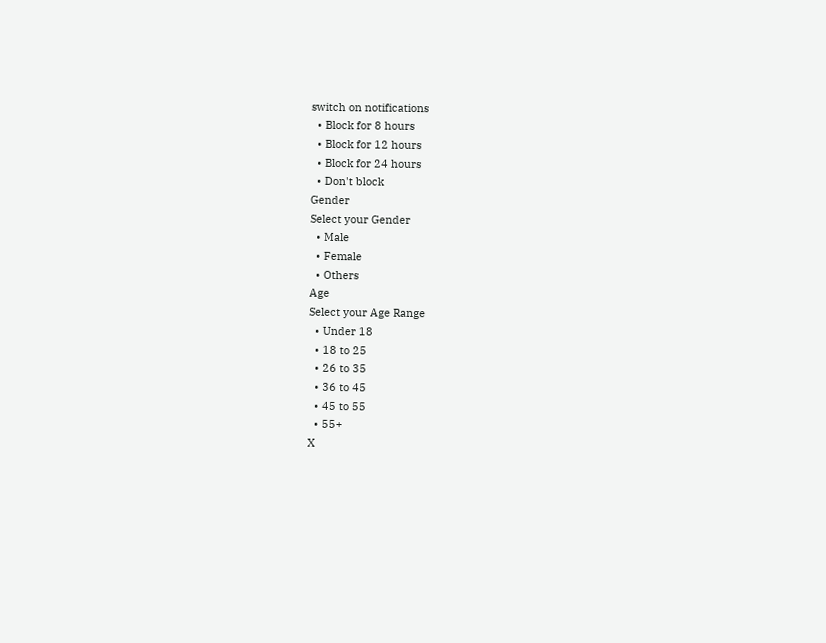switch on notifications
  • Block for 8 hours
  • Block for 12 hours
  • Block for 24 hours
  • Don't block
Gender
Select your Gender
  • Male
  • Female
  • Others
Age
Select your Age Range
  • Under 18
  • 18 to 25
  • 26 to 35
  • 36 to 45
  • 45 to 55
  • 55+
X